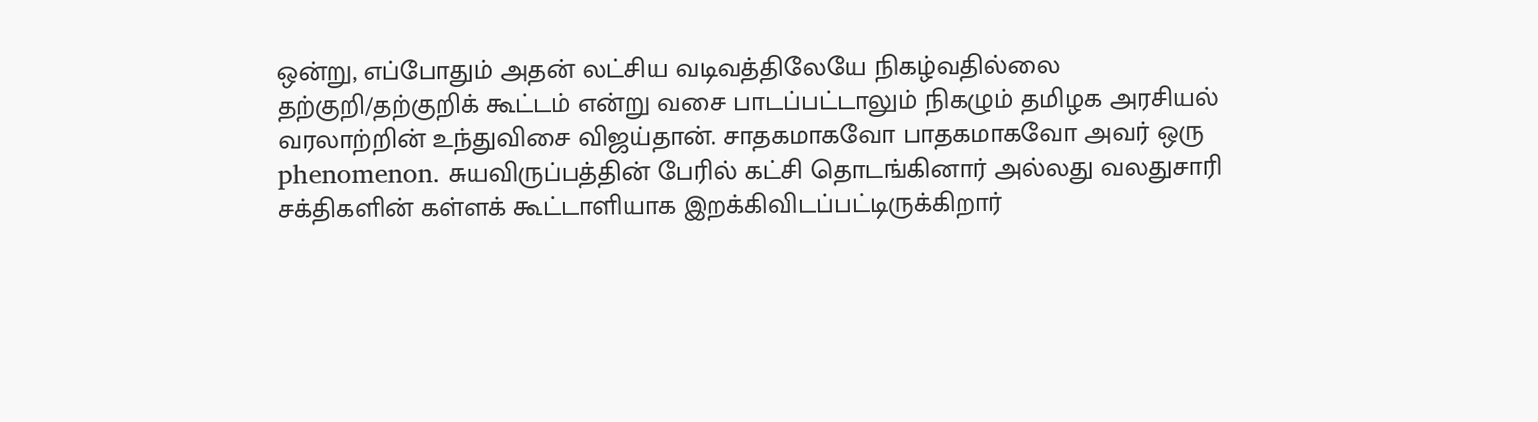ஒன்று, எப்போதும் அதன் லட்சிய வடிவத்திலேயே நிகழ்வதில்லை
தற்குறி/தற்குறிக் கூட்டம் என்று வசை பாடப்பட்டாலும் நிகழும் தமிழக அரசியல் வரலாற்றின் உந்துவிசை விஜய்தான். சாதகமாகவோ பாதகமாகவோ அவர் ஒரு phenomenon. சுயவிருப்பத்தின் பேரில் கட்சி தொடங்கினார் அல்லது வலதுசாரி சக்திகளின் கள்ளக் கூட்டாளியாக இறக்கிவிடப்பட்டிருக்கிறார்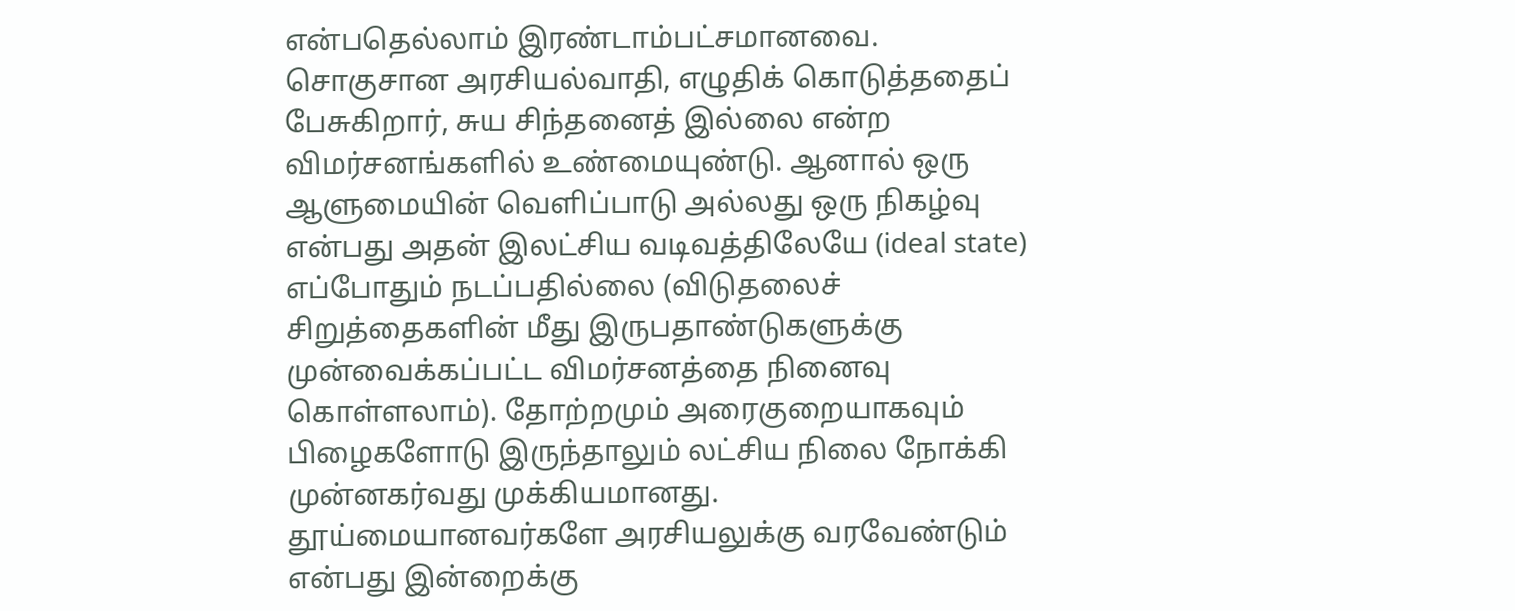என்பதெல்லாம் இரண்டாம்பட்சமானவை. சொகுசான அரசியல்வாதி, எழுதிக் கொடுத்ததைப் பேசுகிறார், சுய சிந்தனைத் இல்லை என்ற விமர்சனங்களில் உண்மையுண்டு. ஆனால் ஒரு ஆளுமையின் வெளிப்பாடு அல்லது ஒரு நிகழ்வு என்பது அதன் இலட்சிய வடிவத்திலேயே (ideal state) எப்போதும் நடப்பதில்லை (விடுதலைச் சிறுத்தைகளின் மீது இருபதாண்டுகளுக்கு முன்வைக்கப்பட்ட விமர்சனத்தை நினைவு கொள்ளலாம்). தோற்றமும் அரைகுறையாகவும் பிழைகளோடு இருந்தாலும் லட்சிய நிலை நோக்கி முன்னகர்வது முக்கியமானது. தூய்மையானவர்களே அரசியலுக்கு வரவேண்டும் என்பது இன்றைக்கு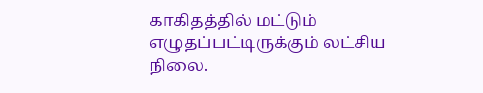காகிதத்தில் மட்டும் எழுதப்பட்டிருக்கும் லட்சிய நிலை.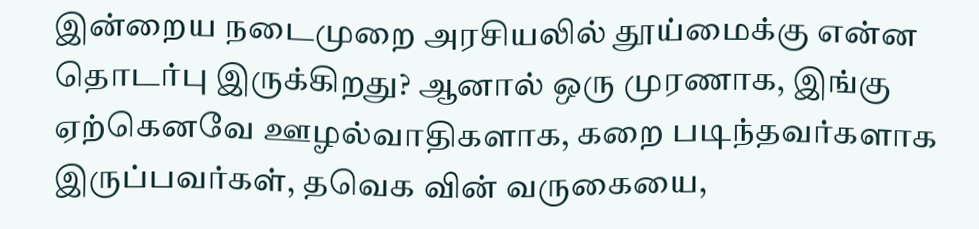இன்றைய நடைமுறை அரசியலில் தூய்மைக்கு என்ன தொடர்பு இருக்கிறது? ஆனால் ஒரு முரணாக, இங்கு ஏற்கெனவே ஊழல்வாதிகளாக, கறை படிந்தவர்களாக இருப்பவர்கள், தவெக வின் வருகையை,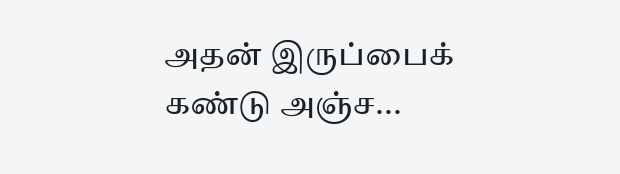அதன் இருப்பைக் கண்டு அஞ்ச...